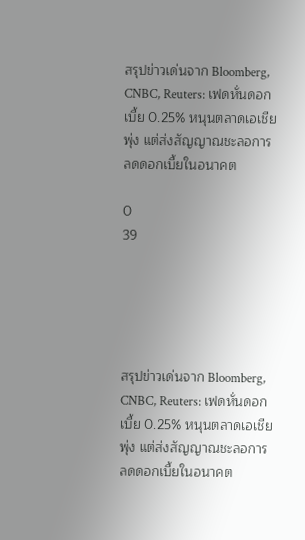สรุปข่าวเด่นจาก Bloomberg, CNBC, Reuters: เฟดหั่นดอกเบี้ย 0.25% หนุนตลาดเอเชียพุ่ง แต่ส่งสัญญาณชะลอการลดดอกเบี้ยในอนาคต

0
39





สรุปข่าวเด่นจาก Bloomberg, CNBC, Reuters: เฟดหั่นดอกเบี้ย 0.25% หนุนตลาดเอเชียพุ่ง แต่ส่งสัญญาณชะลอการลดดอกเบี้ยในอนาคต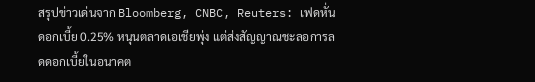สรุปข่าวเด่นจาก Bloomberg, CNBC, Reuters: เฟดหั่นดอกเบี้ย 0.25% หนุนตลาดเอเชียพุ่ง แต่ส่งสัญญาณชะลอการลดดอกเบี้ยในอนาคต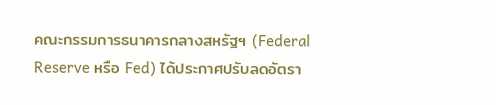คณะกรรมการธนาคารกลางสหรัฐฯ (Federal Reserve หรือ Fed) ได้ประกาศปรับลดอัตรา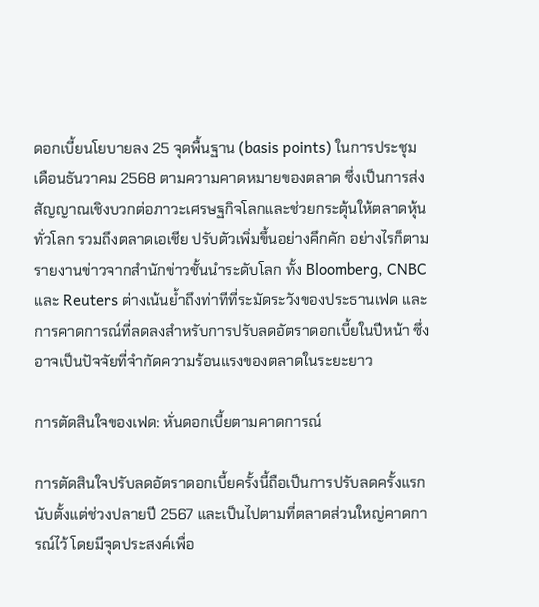ดอกเบี้ยนโยบายลง 25 จุดพื้นฐาน (basis points) ในการประชุมเดือนธันวาคม 2568 ตามความคาดหมายของตลาด ซึ่งเป็นการส่งสัญญาณเชิงบวกต่อภาวะเศรษฐกิจโลกและช่วยกระตุ้นให้ตลาดหุ้นทั่วโลก รวมถึงตลาดเอเชีย ปรับตัวเพิ่มขึ้นอย่างคึกคัก อย่างไรก็ตาม รายงานข่าวจากสำนักข่าวชั้นนำระดับโลก ทั้ง Bloomberg, CNBC และ Reuters ต่างเน้นย้ำถึงท่าทีที่ระมัดระวังของประธานเฟด และการคาดการณ์ที่ลดลงสำหรับการปรับลดอัตราดอกเบี้ยในปีหน้า ซึ่งอาจเป็นปัจจัยที่จำกัดความร้อนแรงของตลาดในระยะยาว

การตัดสินใจของเฟด: หั่นดอกเบี้ยตามคาดการณ์

การตัดสินใจปรับลดอัตราดอกเบี้ยครั้งนี้ถือเป็นการปรับลดครั้งแรกนับตั้งแต่ช่วงปลายปี 2567 และเป็นไปตามที่ตลาดส่วนใหญ่คาดการณ์ไว้ โดยมีจุดประสงค์เพื่อ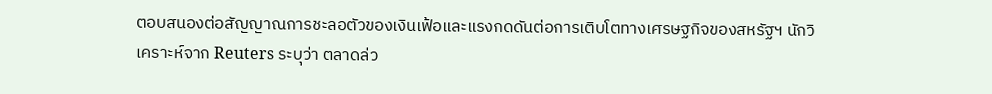ตอบสนองต่อสัญญาณการชะลอตัวของเงินเฟ้อและแรงกดดันต่อการเติบโตทางเศรษฐกิจของสหรัฐฯ นักวิเคราะห์จาก Reuters ระบุว่า ตลาดล่ว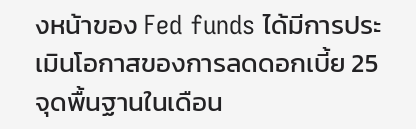งหน้าของ Fed funds ได้มีการประเมินโอกาสของการลดดอกเบี้ย 25 จุดพื้นฐานในเดือน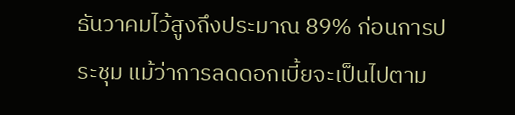ธันวาคมไว้สูงถึงประมาณ 89% ก่อนการประชุม แม้ว่าการลดดอกเบี้ยจะเป็นไปตาม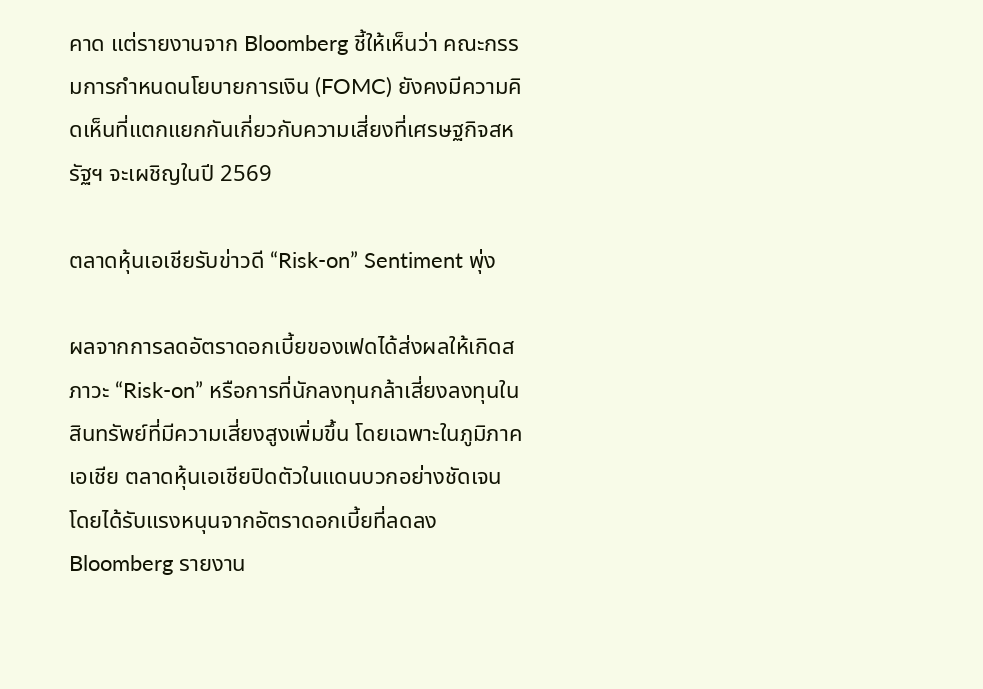คาด แต่รายงานจาก Bloomberg ชี้ให้เห็นว่า คณะกรรมการกำหนดนโยบายการเงิน (FOMC) ยังคงมีความคิดเห็นที่แตกแยกกันเกี่ยวกับความเสี่ยงที่เศรษฐกิจสหรัฐฯ จะเผชิญในปี 2569

ตลาดหุ้นเอเชียรับข่าวดี “Risk-on” Sentiment พุ่ง

ผลจากการลดอัตราดอกเบี้ยของเฟดได้ส่งผลให้เกิดสภาวะ “Risk-on” หรือการที่นักลงทุนกล้าเสี่ยงลงทุนในสินทรัพย์ที่มีความเสี่ยงสูงเพิ่มขึ้น โดยเฉพาะในภูมิภาคเอเชีย ตลาดหุ้นเอเชียปิดตัวในแดนบวกอย่างชัดเจน โดยได้รับแรงหนุนจากอัตราดอกเบี้ยที่ลดลง Bloomberg รายงาน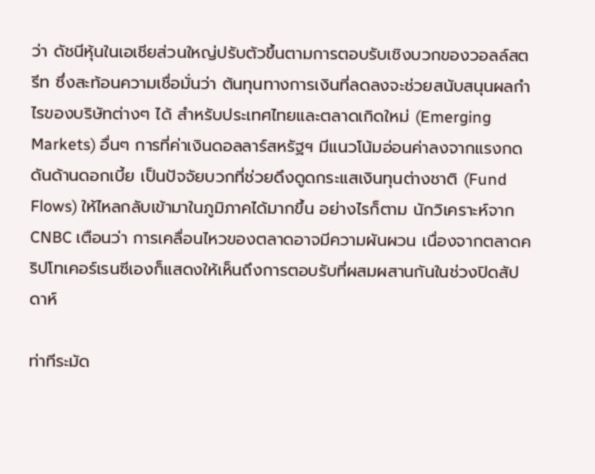ว่า ดัชนีหุ้นในเอเชียส่วนใหญ่ปรับตัวขึ้นตามการตอบรับเชิงบวกของวอลล์สตรีท ซึ่งสะท้อนความเชื่อมั่นว่า ต้นทุนทางการเงินที่ลดลงจะช่วยสนับสนุนผลกำไรของบริษัทต่างๆ ได้ สำหรับประเทศไทยและตลาดเกิดใหม่ (Emerging Markets) อื่นๆ การที่ค่าเงินดอลลาร์สหรัฐฯ มีแนวโน้มอ่อนค่าลงจากแรงกดดันด้านดอกเบี้ย เป็นปัจจัยบวกที่ช่วยดึงดูดกระแสเงินทุนต่างชาติ (Fund Flows) ให้ไหลกลับเข้ามาในภูมิภาคได้มากขึ้น อย่างไรก็ตาม นักวิเคราะห์จาก CNBC เตือนว่า การเคลื่อนไหวของตลาดอาจมีความผันผวน เนื่องจากตลาดคริปโทเคอร์เรนซีเองก็แสดงให้เห็นถึงการตอบรับที่ผสมผสานกันในช่วงปิดสัปดาห์

ท่าทีระมัด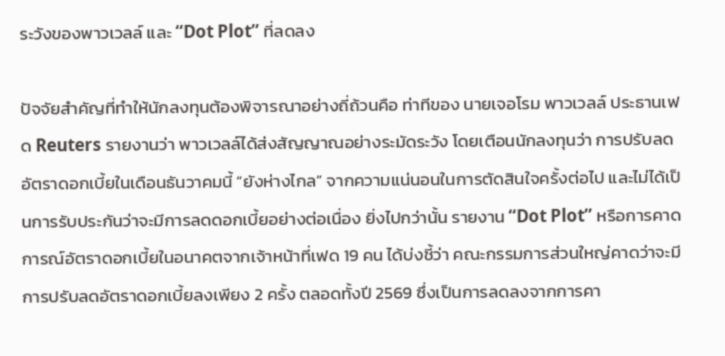ระวังของพาวเวลล์ และ “Dot Plot” ที่ลดลง

ปัจจัยสำคัญที่ทำให้นักลงทุนต้องพิจารณาอย่างถี่ถ้วนคือ ท่าทีของ นายเจอโรม พาวเวลล์ ประธานเฟด Reuters รายงานว่า พาวเวลล์ได้ส่งสัญญาณอย่างระมัดระวัง โดยเตือนนักลงทุนว่า การปรับลดอัตราดอกเบี้ยในเดือนธันวาคมนี้ “ยังห่างไกล” จากความแน่นอนในการตัดสินใจครั้งต่อไป และไม่ได้เป็นการรับประกันว่าจะมีการลดดอกเบี้ยอย่างต่อเนื่อง ยิ่งไปกว่านั้น รายงาน “Dot Plot” หรือการคาดการณ์อัตราดอกเบี้ยในอนาคตจากเจ้าหน้าที่เฟด 19 คน ได้บ่งชี้ว่า คณะกรรมการส่วนใหญ่คาดว่าจะมีการปรับลดอัตราดอกเบี้ยลงเพียง 2 ครั้ง ตลอดทั้งปี 2569 ซึ่งเป็นการลดลงจากการคา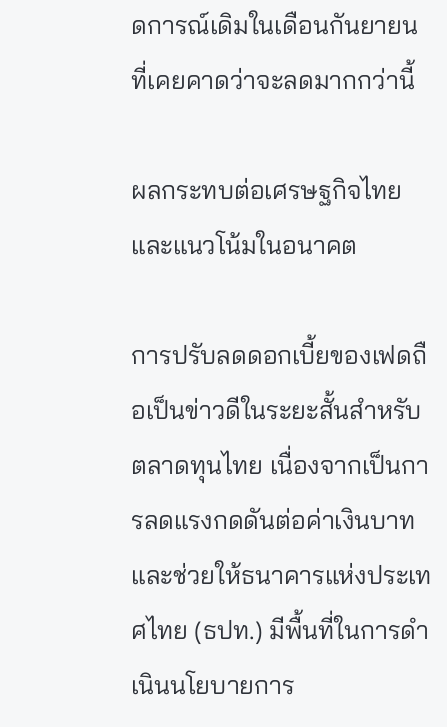ดการณ์เดิมในเดือนกันยายนที่เคยคาดว่าจะลดมากกว่านี้

ผลกระทบต่อเศรษฐกิจไทยและแนวโน้มในอนาคต

การปรับลดดอกเบี้ยของเฟดถือเป็นข่าวดีในระยะสั้นสำหรับตลาดทุนไทย เนื่องจากเป็นการลดแรงกดดันต่อค่าเงินบาทและช่วยให้ธนาคารแห่งประเทศไทย (ธปท.) มีพื้นที่ในการดำเนินนโยบายการ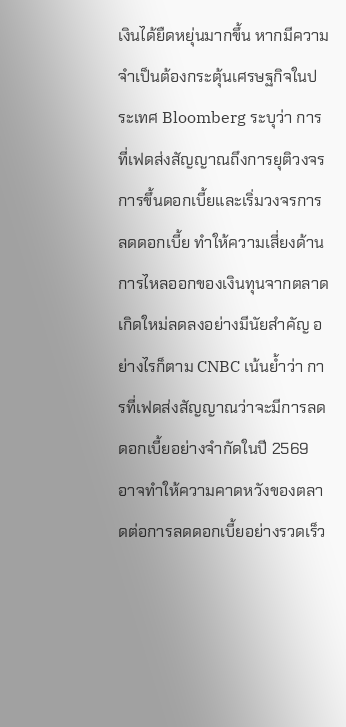เงินได้ยืดหยุ่นมากขึ้น หากมีความจำเป็นต้องกระตุ้นเศรษฐกิจในประเทศ Bloomberg ระบุว่า การที่เฟดส่งสัญญาณถึงการยุติวงจรการขึ้นดอกเบี้ยและเริ่มวงจรการลดดอกเบี้ย ทำให้ความเสี่ยงด้านการไหลออกของเงินทุนจากตลาดเกิดใหม่ลดลงอย่างมีนัยสำคัญ อย่างไรก็ตาม CNBC เน้นย้ำว่า การที่เฟดส่งสัญญาณว่าจะมีการลดดอกเบี้ยอย่างจำกัดในปี 2569 อาจทำให้ความคาดหวังของตลาดต่อการลดดอกเบี้ยอย่างรวดเร็ว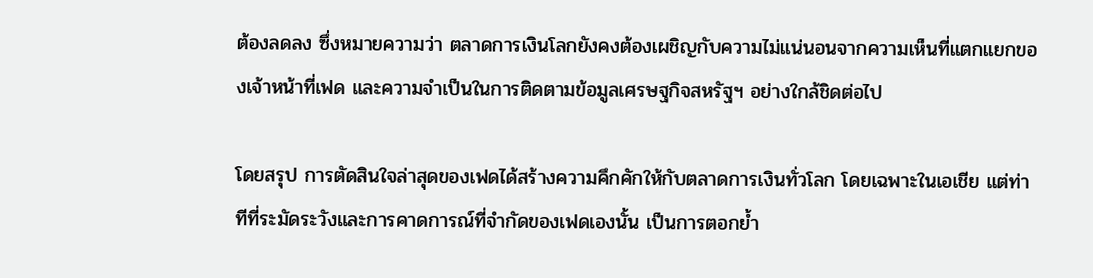ต้องลดลง ซึ่งหมายความว่า ตลาดการเงินโลกยังคงต้องเผชิญกับความไม่แน่นอนจากความเห็นที่แตกแยกของเจ้าหน้าที่เฟด และความจำเป็นในการติดตามข้อมูลเศรษฐกิจสหรัฐฯ อย่างใกล้ชิดต่อไป

โดยสรุป การตัดสินใจล่าสุดของเฟดได้สร้างความคึกคักให้กับตลาดการเงินทั่วโลก โดยเฉพาะในเอเชีย แต่ท่าทีที่ระมัดระวังและการคาดการณ์ที่จำกัดของเฟดเองนั้น เป็นการตอกย้ำ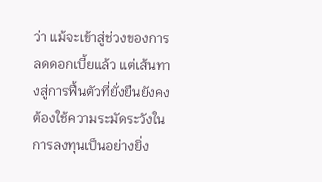ว่า แม้จะเข้าสู่ช่วงของการลดดอกเบี้ยแล้ว แต่เส้นทางสู่การฟื้นตัวที่ยั่งยืนยังคงต้องใช้ความระมัดระวังในการลงทุนเป็นอย่างยิ่ง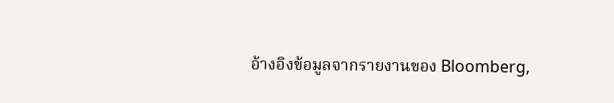อ้างอิงข้อมูลจากรายงานของ Bloomberg,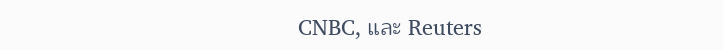CNBC, และ Reuters